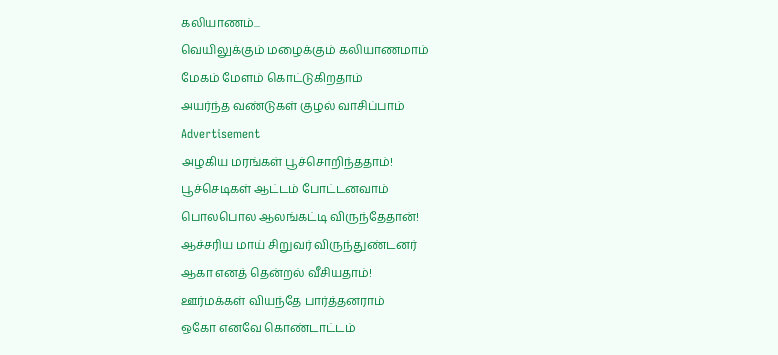கலியாணம்...
வெயிலுக்கும் மழைக்கும் கலியாணமாம்
மேகம் மேளம் கொட்டுகிறதாம்
அயர்ந்த வண்டுகள் குழல் வாசிப்பாம்
Advertisement
அழகிய மரங்கள் பூச்சொறிந்ததாம்!
பூச்செடிகள் ஆட்டம் போட்டனவாம்
பொலபொல ஆலங்கட்டி விருந்தேதான்!
ஆச்சரிய மாய் சிறுவர் விருந்துண்டனர்
ஆகா எனத் தென்றல் வீசியதாம்!
ஊர்மக்கள் வியந்தே பார்த்தனராம்
ஒகோ எனவே கொண்டாட்டம்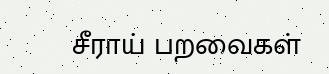சீராய் பறவைகள்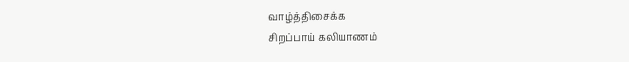வாழ்த்திசைக்க
சிறப்பாய் கலியாணம்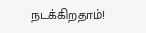நடக்கிறதாம்!